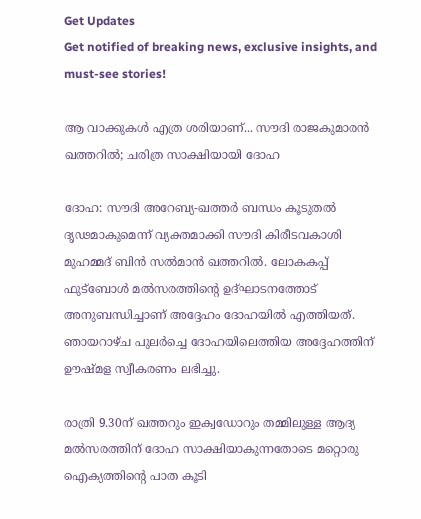Get Updates
Get notified of breaking news, exclusive insights, and must-see stories!

ആ വാക്കുകള്‍ എത്ര ശരിയാണ്... സൗദി രാജകുമാരന്‍ ഖത്തറില്‍; ചരിത്ര സാക്ഷിയായി ദോഹ

ദോഹ: സൗദി അറേബ്യ-ഖത്തര്‍ ബന്ധം കൂടുതല്‍ ദൃഢമാകുമെന്ന് വ്യക്തമാക്കി സൗദി കിരീടവകാശി മുഹമ്മദ് ബിന്‍ സല്‍മാന്‍ ഖത്തറില്‍. ലോകകപ്പ് ഫുട്‌ബോള്‍ മല്‍സരത്തിന്റെ ഉദ്ഘാടനത്തോട് അനുബന്ധിച്ചാണ് അദ്ദേഹം ദോഹയില്‍ എത്തിയത്. ഞായറാഴ്ച പുലര്‍ച്ചെ ദോഹയിലെത്തിയ അദ്ദേഹത്തിന് ഊഷ്മള സ്വീകരണം ലഭിച്ചു.

രാത്രി 9.30ന് ഖത്തറും ഇക്വഡോറും തമ്മിലുള്ള ആദ്യ മല്‍സരത്തിന് ദോഹ സാക്ഷിയാകുന്നതോടെ മറ്റൊരു ഐക്യത്തിന്റെ പാത കൂടി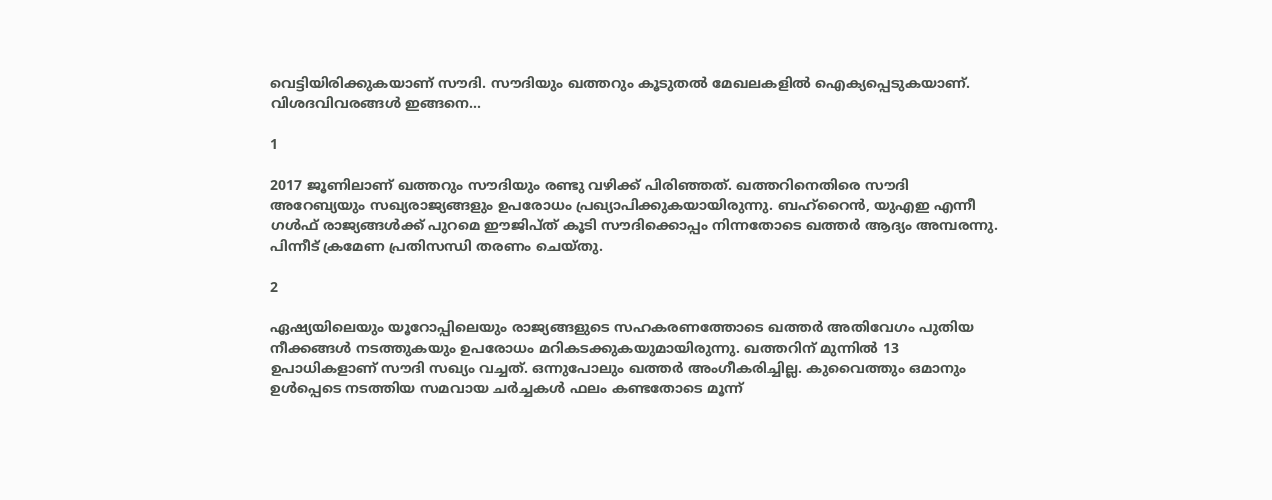വെട്ടിയിരിക്കുകയാണ് സൗദി. സൗദിയും ഖത്തറും കൂടുതല്‍ മേഖലകളില്‍ ഐക്യപ്പെടുകയാണ്. വിശദവിവരങ്ങള്‍ ഇങ്ങനെ...

1

2017 ജൂണിലാണ് ഖത്തറും സൗദിയും രണ്ടു വഴിക്ക് പിരിഞ്ഞത്. ഖത്തറിനെതിരെ സൗദി അറേബ്യയും സഖ്യരാജ്യങ്ങളും ഉപരോധം പ്രഖ്യാപിക്കുകയായിരുന്നു. ബഹ്‌റൈന്‍, യുഎഇ എന്നീ ഗള്‍ഫ് രാജ്യങ്ങള്‍ക്ക് പുറമെ ഈജിപ്ത് കൂടി സൗദിക്കൊപ്പം നിന്നതോടെ ഖത്തര്‍ ആദ്യം അമ്പരന്നു. പിന്നീട് ക്രമേണ പ്രതിസന്ധി തരണം ചെയ്തു.

2

ഏഷ്യയിലെയും യൂറോപ്പിലെയും രാജ്യങ്ങളുടെ സഹകരണത്തോടെ ഖത്തര്‍ അതിവേഗം പുതിയ നീക്കങ്ങള്‍ നടത്തുകയും ഉപരോധം മറികടക്കുകയുമായിരുന്നു. ഖത്തറിന് മുന്നില്‍ 13 ഉപാധികളാണ് സൗദി സഖ്യം വച്ചത്. ഒന്നുപോലും ഖത്തര്‍ അംഗീകരിച്ചില്ല. കുവൈത്തും ഒമാനും ഉള്‍പ്പെടെ നടത്തിയ സമവായ ചര്‍ച്ചകള്‍ ഫലം കണ്ടതോടെ മൂന്ന്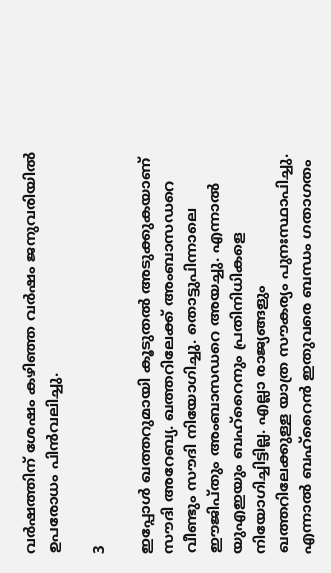വര്‍ഷത്തിന് ശേഷം കഴിഞ്ഞ വര്‍ഷം ജനുവരിയില്‍ ഉപരോധം പിന്‍വലിച്ചു.

3

ഇപ്പോള്‍ ഖത്തറുമായി കൂടുതല്‍ അടുക്കുകയാണ് സൗദി അറേബ്യ. ഖത്തറിലേക്ക് അംബാസഡറെ വീണ്ടും സൗദി നിയോഗിച്ചു. തൊട്ടുപിന്നാലെ ഈജിപ്തും അംബാസഡറെ അയച്ചു. എന്നാല്‍ യുഎഇയും ബഹ്‌റൈനും പ്രതിനിധികളെ നിയോഗിച്ചിട്ടില്ല. എല്ലാ രാജ്യങ്ങളും ഖത്തറിലേക്കുള്ള യാത്ര സൗകര്യം പുനഃസ്ഥാപിച്ചു. എന്നാല്‍ ബഹ്‌റൈന്‍ ഇതുവരെ ബന്ധം ഗതാഗതം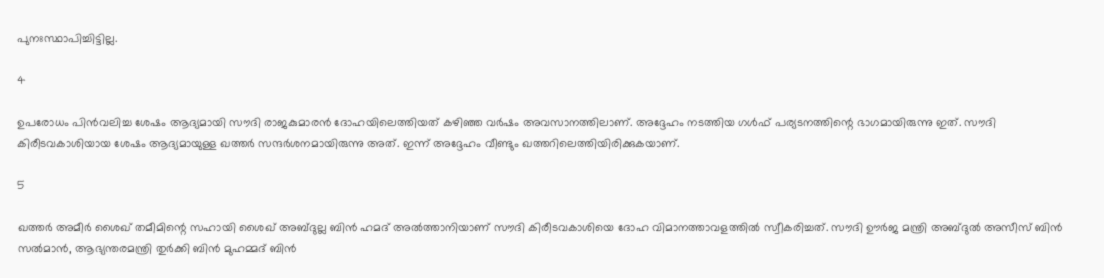പുനഃസ്ഥാപിച്ചിട്ടില്ല.

4

ഉപരോധം പിന്‍വലിച്ച ശേഷം ആദ്യമായി സൗദി രാജകുമാരന്‍ ദോഹയിലെത്തിയത് കഴിഞ്ഞ വര്‍ഷം അവസാനത്തിലാണ്. അദ്ദേഹം നടത്തിയ ഗള്‍ഫ് പര്യടനത്തിന്റെ ഭാഗമായിരുന്നു ഇത്. സൗദി കിരീടവകാശിയായ ശേഷം ആദ്യമായുള്ള ഖത്തര്‍ സന്ദര്‍ശനമായിരുന്നു അത്. ഇന്ന് അദ്ദേഹം വീണ്ടും ഖത്തറിലെത്തിയിരിക്കുകയാണ്.

5

ഖത്തര്‍ അമീര്‍ ശൈഖ് തമീമിന്റെ സഹായി ശൈഖ് അബ്ദുല്ല ബിന്‍ ഹമദ് അല്‍ത്താനിയാണ് സൗദി കിരീടവകാശിയെ ദോഹ വിമാനത്താവളത്തില്‍ സ്വീകരിച്ചത്. സൗദി ഊര്‍ജ മന്ത്രി അബ്ദുല്‍ അസീസ് ബിന്‍ സല്‍മാന്‍, ആഭ്യന്തരമന്ത്രി തുര്‍ക്കി ബിന്‍ മുഹമ്മദ് ബിന്‍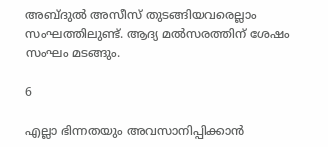അബ്ദുല്‍ അസീസ് തുടങ്ങിയവരെല്ലാം സംഘത്തിലുണ്ട്. ആദ്യ മല്‍സരത്തിന് ശേഷം സംഘം മടങ്ങും.

6

എല്ലാ ഭിന്നതയും അവസാനിപ്പിക്കാന്‍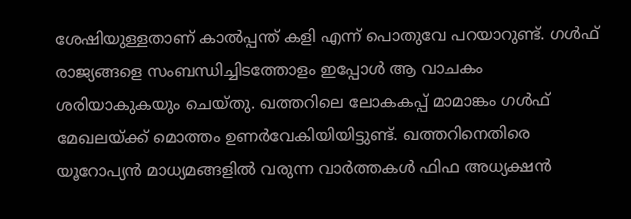ശേഷിയുള്ളതാണ് കാല്‍പ്പന്ത് കളി എന്ന് പൊതുവേ പറയാറുണ്ട്. ഗള്‍ഫ് രാജ്യങ്ങളെ സംബന്ധിച്ചിടത്തോളം ഇപ്പോള്‍ ആ വാചകം ശരിയാകുകയും ചെയ്തു. ഖത്തറിലെ ലോകകപ്പ് മാമാങ്കം ഗള്‍ഫ് മേഖലയ്ക്ക് മൊത്തം ഉണര്‍വേകിയിയിട്ടുണ്ട്. ഖത്തറിനെതിരെ യൂറോപ്യന്‍ മാധ്യമങ്ങളില്‍ വരുന്ന വാര്‍ത്തകള്‍ ഫിഫ അധ്യക്ഷന്‍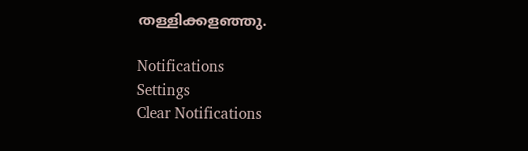തള്ളിക്കളഞ്ഞു.

Notifications
Settings
Clear Notifications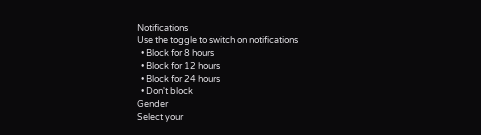Notifications
Use the toggle to switch on notifications
  • Block for 8 hours
  • Block for 12 hours
  • Block for 24 hours
  • Don't block
Gender
Select your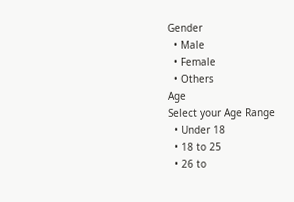Gender
  • Male
  • Female
  • Others
Age
Select your Age Range
  • Under 18
  • 18 to 25
  • 26 to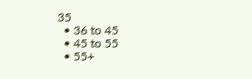35
  • 36 to 45
  • 45 to 55
  • 55+